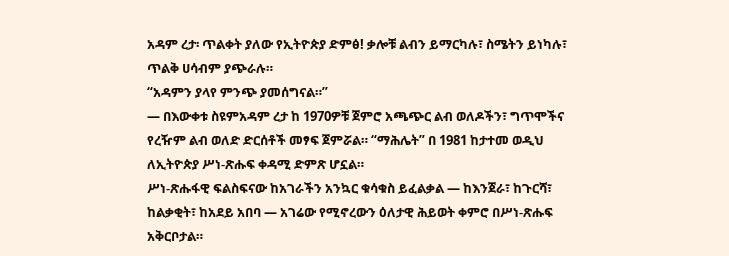አዳም ረታ፡ ጥልቀት ያለው የኢትዮጵያ ድምፅ! ቃሎቹ ልብን ይማርካሉ፣ ስሜትን ይነካሉ፣ ጥልቅ ሀሳብም ያጭራሉ።
“አዳምን ያላየ ምንጭ ያመሰግናል።”
— በእውቀቱ ስዩምአዳም ረታ ከ 1970ዎቹ ጀምሮ አጫጭር ልብ ወለዶችን፣ ግጥሞችና የረዥም ልብ ወለድ ድርሰቶች መፃፍ ጀምሯል። “ማሕሌት” በ 1981 ከታተመ ወዲህ ለኢትዮጵያ ሥነ-ጽሑፍ ቀዳሚ ድምጽ ሆኗል።
ሥነ-ጽሑፋዊ ፍልስፍናው ከአገራችን አንኳር ቁሳቁስ ይፈልቃል — ከእንጀራ፣ ከጉርሻ፣ ከልቃቂት፣ ከአደይ አበባ — አገሬው የሚኖረውን ዕለታዊ ሕይወት ቀምሮ በሥነ-ጽሑፍ አቅርቦታል።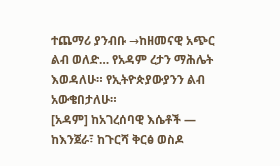ተጨማሪ ያንብቡ →ከዘመናዊ አጭር ልብ ወለድ… የአዳም ረታን ማሕሌት እወዳለሁ። የኢትዮጵያውያንን ልብ አውቄበታለሁ።
[አዳም] ከአገረሰባዊ እሴቶች — ከእንጀራ፣ ከጉርሻ ቅርፅ ወስዶ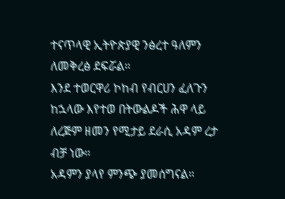ተናጥላዊ ኢትዮጵያዊ ንፅረተ ዓለምን ለመቅረፅ ደፍሯል።
እንደ ተወርዋሪ ኮከብ የብርሀን ፈለጉን ከኋላው እየተወ በትውልዶች ሕዋ ላይ ለረጅም ዘመን የሚታይ ደራሲ አዳም ረታ ብቻ ነው።
አዳምን ያላየ ምንጭ ያመሰግናል።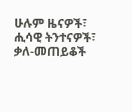ሁሉም ዜናዎች፣ ሒሳዊ ትንተናዎች፣ ቃለ-መጠይቆች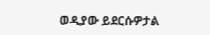ወዲያው ይደርሱዎታል